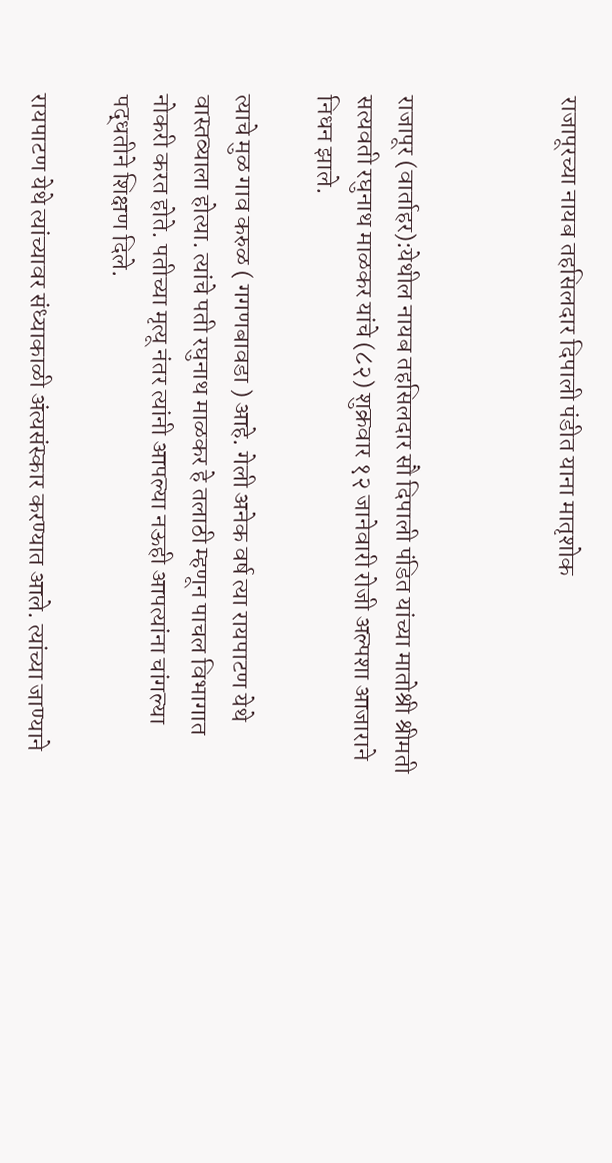राजापूरच्या नायब तहसिलदार दिपाली पंडीत याना मातृशोक



राजापूर (वार्ताहर):येथील नायब तहसिलदार सौ दिपाली पंडित यांच्या मातोश्री श्रीमती सत्यवती रघुनाथ माळकर यांचे (८२) शुक्रवार १२ जानेवारी रोजी अल्पशा आजाराने निधन झाले.

त्याचे मुळ गाव करुळ ( गगणबावडा ) आहे. गेली अनेक वर्ष त्या रायपाटण येथे वास्तव्याला होत्या. त्यांचे पती रघुनाथ माळकर हे तलाठी म्हणून पाचल विभागात नोकरी करत होते. पतीच्या मृत्यू नंतर त्यांनी आपल्या नऊही आपत्यांना चांगल्या पद्धतीने शिक्षण दिले.

रायपाटण येथे त्यांच्यावर संध्याकाळी अंत्यसंस्कार करण्यात आले. त्यांच्या जाण्याने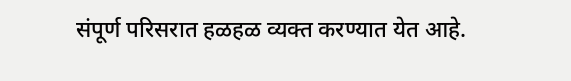संपूर्ण परिसरात हळहळ व्यक्त करण्यात येत आहे.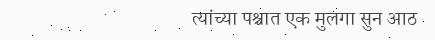त्यांच्या पश्चात एक मुलगा सुन आठ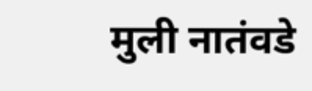मुली नातंवडे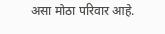असा मोठा परिवार आहे.